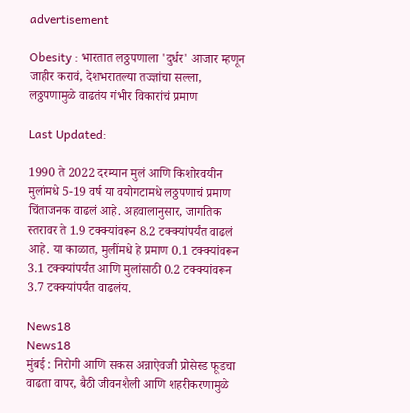advertisement

Obesity : भारतात लठ्ठपणाला 'दुर्धर' आजार म्हणून जाहीर करावं, देशभरातल्या तज्ज्ञांचा सल्ला, लठ्ठपणामुळे वाढतंय गंभीर विकारांचं प्रमाण

Last Updated:

1990 ते 2022 दरम्यान मुलं आणि किशोरवयीन मुलांमधे 5-19 वर्ष या वयोगटामधे लठ्ठपणाचं प्रमाण चिंताजनक वाढलं आहे. अहवालानुसार, जागतिक स्तरावर ते 1.9 टक्क्यांवरून 8.2 टक्क्यांपर्यंत वाढलं आहे. या काळात, मुलींमधे हे प्रमाण 0.1 टक्क्यांवरून 3.1 टक्क्यांपर्यंत आणि मुलांसाठी 0.2 टक्क्यांवरून 3.7 टक्क्यांपर्यंत वाढलंय.

News18
News18
मुंबई : निरोगी आणि सकस अन्नाऐवजी प्रोसेस्ड फूडचा वाढता वापर, बैठी जीवनशैली आणि शहरीकरणामुळे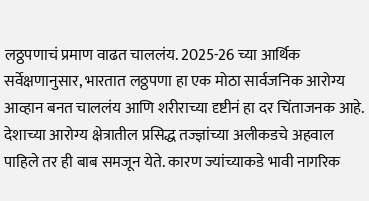लठ्ठपणाचं प्रमाण वाढत चाललंय. 2025-26 च्या आर्थिक सर्वेक्षणानुसार, भारतात लठ्ठपणा हा एक मोठा सार्वजनिक आरोग्य आव्हान बनत चाललंय आणि शरीराच्या दृष्टीनं हा दर चिंताजनक आहे.
देशाच्या आरोग्य क्षेत्रातील प्रसिद्ध तज्ज्ञांच्या अलीकडचे अहवाल पाहिले तर ही बाब समजून येते. कारण ज्यांच्याकडे भावी नागरिक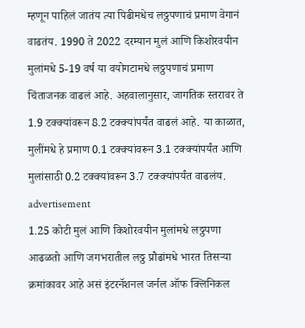म्हणून पाहिलं जातंय त्या पिढीमधेच लठ्ठपणाचं प्रमाण वेगानं वाढतंय. 1990 ते 2022 दरम्यान मुलं आणि किशोरवयीन मुलांमधे 5-19 वर्ष या वयोगटामधे लठ्ठपणाचं प्रमाण चिंताजनक वाढलं आहे. अहवालानुसार, जागतिक स्तरावर ते 1.9 टक्क्यांवरून 8.2 टक्क्यांपर्यंत वाढलं आहे. या काळात, मुलींमधे हे प्रमाण 0.1 टक्क्यांवरून 3.1 टक्क्यांपर्यंत आणि मुलांसाठी 0.2 टक्क्यांवरून 3.7 टक्क्यांपर्यंत वाढलंय.
advertisement
1.25 कोटी मुलं आणि किशोरवयीन मुलांमधे लठ्ठपणा आढळतो आणि जगभरातील लठ्ठ प्रौढांमधे भारत तिसऱ्या क्रमांकावर आहे असं इंटरनॅशनल जर्नल ऑफ क्लिनिकल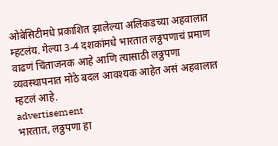ओबेसिटीमधे प्रकाशित झालेल्या अलिकडच्या अहवालात म्हटलंय. गेल्या 3-4 दशकांमधे भारतात लठ्ठपणाचं प्रमाण वाढणं चिंताजनक आहे आणि त्यासाठी लठ्ठपणा व्यवस्थापनात मोठे बदल आवश्यक आहेत असं अहवालात म्हटलं आहे.
advertisement
भारतात, लठ्ठपणा हा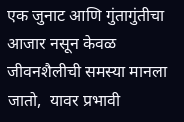एक जुनाट आणि गुंतागुंतीचा आजार नसून केवळ जीवनशैलीची समस्या मानला जातो,  यावर प्रभावी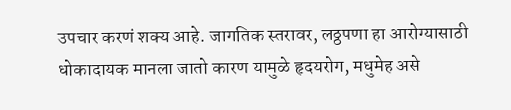उपचार करणं शक्य आहे. जागतिक स्तरावर, लठ्ठपणा हा आरोग्यासाठी धोकादायक मानला जातो कारण यामुळे हृदयरोग, मधुमेह असे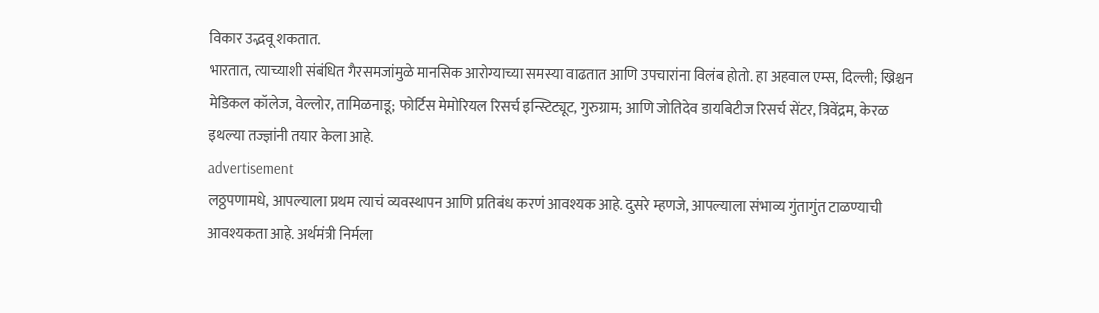विकार उद्भवू शकतात.
भारतात, त्याच्याशी संबंधित गैरसमजांमुळे मानसिक आरोग्याच्या समस्या वाढतात आणि उपचारांना विलंब होतो. हा अहवाल एम्स, दिल्ली; ख्रिश्चन मेडिकल कॉलेज, वेल्लोर, तामिळनाडू; फोर्टिस मेमोरियल रिसर्च इन्स्टिट्यूट, गुरुग्राम; आणि जोतिदेव डायबिटीज रिसर्च सेंटर, त्रिवेंद्रम, केरळ इथल्या तज्ज्ञांनी तयार केला आहे.
advertisement
लठ्ठपणामधे, आपल्याला प्रथम त्याचं व्यवस्थापन आणि प्रतिबंध करणं आवश्यक आहे. दुसरे म्हणजे, आपल्याला संभाव्य गुंतागुंत टाळण्याची आवश्यकता आहे. अर्थमंत्री निर्मला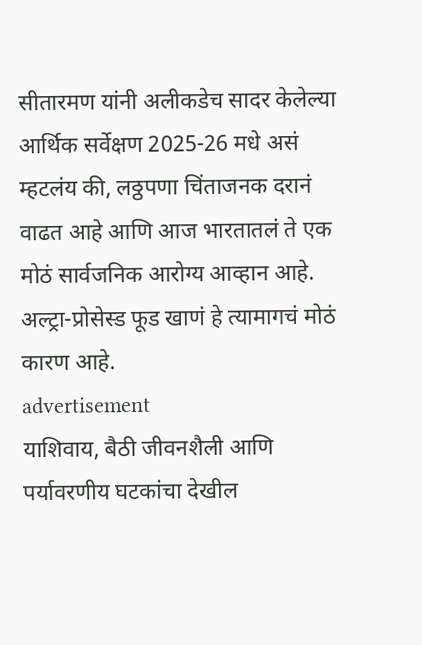सीतारमण यांनी अलीकडेच सादर केलेल्या आर्थिक सर्वेक्षण 2025-26 मधे असं म्हटलंय की, लठ्ठपणा चिंताजनक दरानं वाढत आहे आणि आज भारतातलं ते एक मोठं सार्वजनिक आरोग्य आव्हान आहे. अल्ट्रा-प्रोसेस्ड फूड खाणं हे त्यामागचं मोठं कारण आहे.
advertisement
याशिवाय, बैठी जीवनशैली आणि पर्यावरणीय घटकांचा देखील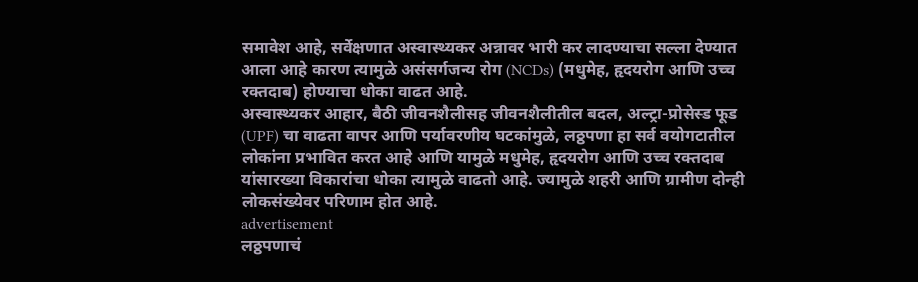समावेश आहे, सर्वेक्षणात अस्वास्थ्यकर अन्नावर भारी कर लादण्याचा सल्ला देण्यात आला आहे कारण त्यामुळे असंसर्गजन्य रोग (NCDs) (मधुमेह, हृदयरोग आणि उच्च रक्तदाब) होण्याचा धोका वाढत आहे.
अस्वास्थ्यकर आहार, बैठी जीवनशैलीसह जीवनशैलीतील बदल, अल्ट्रा-प्रोसेस्ड फूड (UPF) चा वाढता वापर आणि पर्यावरणीय घटकांमुळे, लठ्ठपणा हा सर्व वयोगटातील लोकांना प्रभावित करत आहे आणि यामुळे मधुमेह, हृदयरोग आणि उच्च रक्तदाब यांसारख्या विकारांचा धोका त्यामुळे वाढतो आहे. ज्यामुळे शहरी आणि ग्रामीण दोन्ही लोकसंख्येवर परिणाम होत आहे.
advertisement
लठ्ठपणाचं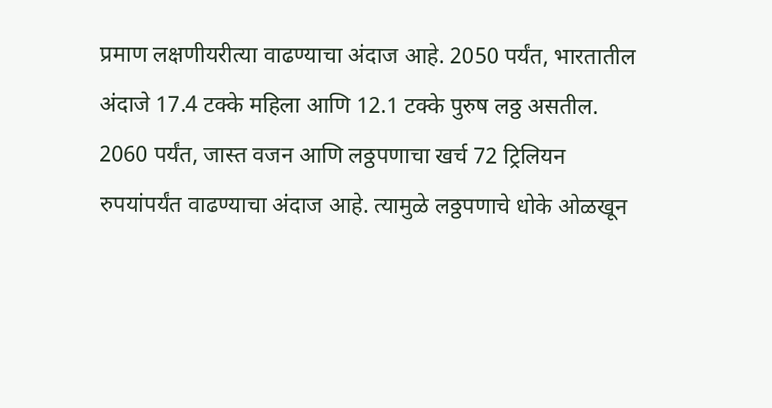प्रमाण लक्षणीयरीत्या वाढण्याचा अंदाज आहे. 2050 पर्यंत, भारतातील अंदाजे 17.4 टक्के महिला आणि 12.1 टक्के पुरुष लठ्ठ असतील. 2060 पर्यंत, जास्त वजन आणि लठ्ठपणाचा खर्च 72 ट्रिलियन रुपयांपर्यंत वाढण्याचा अंदाज आहे. त्यामुळे लठ्ठपणाचे धोके ओळखून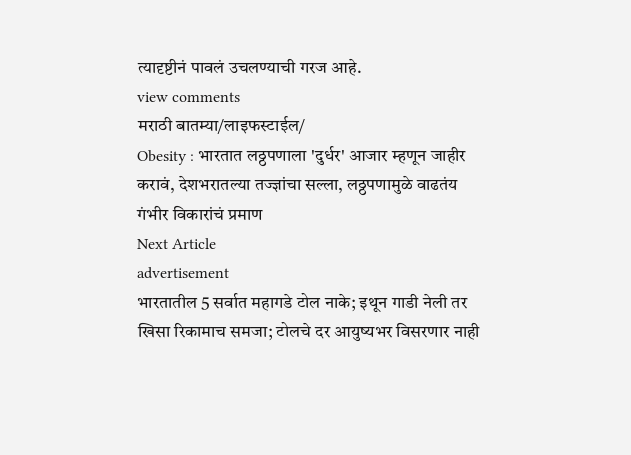त्यादृष्टीनं पावलं उचलण्याची गरज आहे.
view comments
मराठी बातम्या/लाइफस्टाईल/
Obesity : भारतात लठ्ठपणाला 'दुर्धर' आजार म्हणून जाहीर करावं, देशभरातल्या तज्ज्ञांचा सल्ला, लठ्ठपणामुळे वाढतंय गंभीर विकारांचं प्रमाण
Next Article
advertisement
भारतातील 5 सर्वात महागडे टोल नाके; इथून गाडी नेली तर खिसा रिकामाच समजा; टोलचे दर आयुष्यभर विसरणार नाही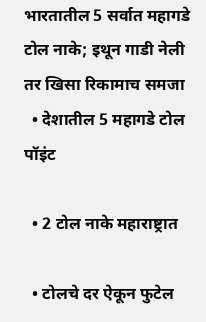भारतातील 5 सर्वात महागडे टोल नाके; इथून गाडी नेली तर खिसा रिकामाच समजा
  • देशातील 5 महागडे टोल पॉइंट

  • 2 टोल नाके महाराष्ट्रात

  • टोलचे दर ऐकून फुटेल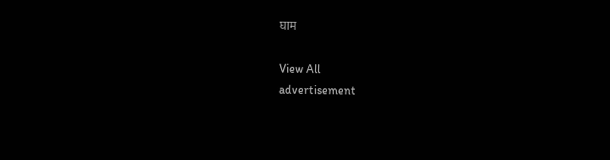घाम

View All
advertisement